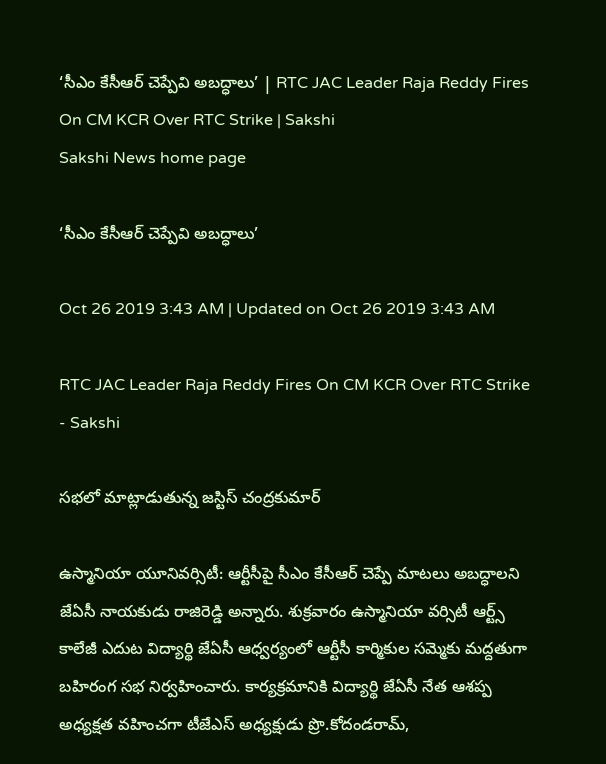‘సీఎం కేసీఆర్‌ చెప్పేవి అబద్ధాలు’ | RTC JAC Leader Raja Reddy Fires On CM KCR Over RTC Strike | Sakshi
Sakshi News home page

‘సీఎం కేసీఆర్‌ చెప్పేవి అబద్ధాలు’

Oct 26 2019 3:43 AM | Updated on Oct 26 2019 3:43 AM

RTC JAC Leader Raja Reddy Fires On CM KCR Over RTC Strike - Sakshi

సభలో మాట్లాడుతున్న జస్టిస్‌ చంద్రకుమార్‌

ఉస్మానియా యూనివర్సిటీ: ఆర్టీసీపై సీఎం కేసీఆర్‌ చెప్పే మాటలు అబద్ధాలని జేఏసీ నాయకుడు రాజిరెడ్డి అన్నారు. శుక్రవారం ఉస్మానియా వర్సిటీ ఆర్ట్స్‌ కాలేజీ ఎదుట విద్యార్థి జేఏసీ ఆధ్వర్యంలో ఆర్టీసీ కార్మికుల సమ్మెకు మద్దతుగా బహిరంగ సభ నిర్వహించారు. కార్యక్రమానికి విద్యార్థి జేఏసీ నేత ఆశప్ప అధ్యక్షత వహించగా టీజేఎస్‌ అధ్యక్షుడు ప్రొ.కోదండరామ్,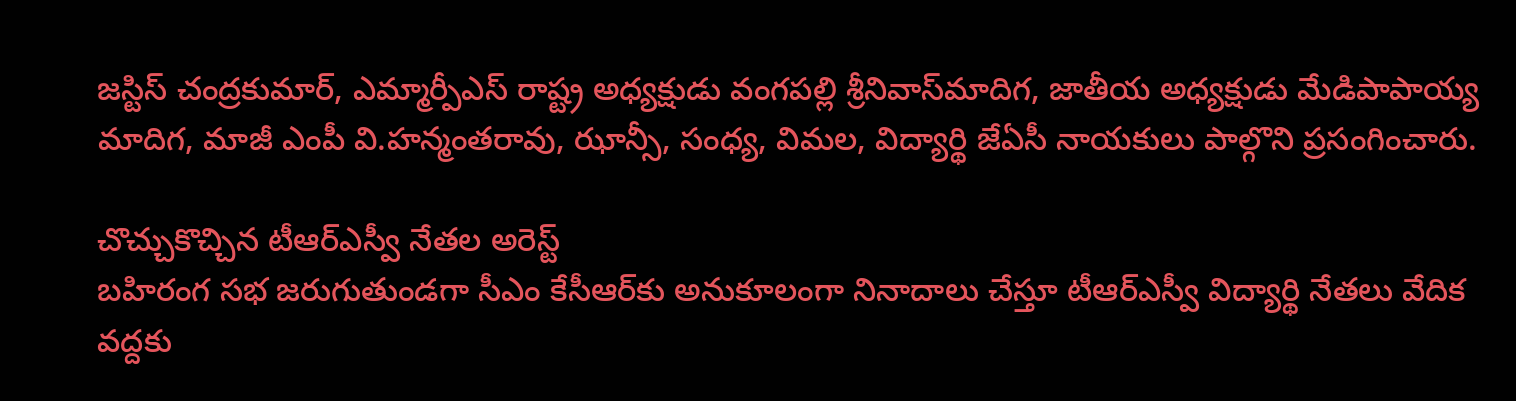జస్టిస్‌ చంద్రకుమార్, ఎమ్మార్పీఎస్‌ రాష్ట్ర అధ్యక్షుడు వంగపల్లి శ్రీనివాస్‌మాదిగ, జాతీయ అధ్యక్షుడు మేడిపాపాయ్య మాదిగ, మాజీ ఎంపీ వి.హన్మంతరావు, ఝాన్సీ, సంధ్య, విమల, విద్యార్థి జేఏసీ నాయకులు పాల్గొని ప్రసంగించారు.

చొచ్చుకొచ్చిన టీఆర్‌ఎస్వీ నేతల అరెస్ట్‌
బహిరంగ సభ జరుగుతుండగా సీఎం కేసీఆర్‌కు అనుకూలంగా నినాదాలు చేస్తూ టీఆర్‌ఎస్వీ విద్యార్థి నేతలు వేదిక వద్దకు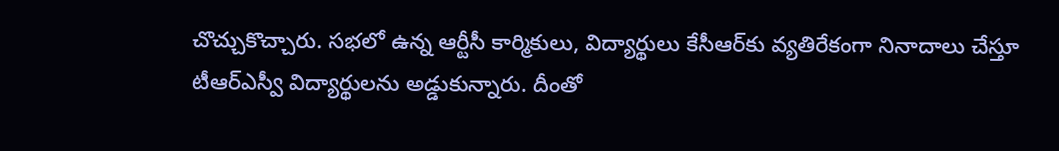చొచ్చుకొచ్చారు. సభలో ఉన్న ఆర్టీసీ కార్మికులు, విద్యార్థులు కేసీఆర్‌కు వ్యతిరేకంగా నినాదాలు చేస్తూ టీఆర్‌ఎస్వీ విద్యార్థులను అడ్డుకున్నారు. దీంతో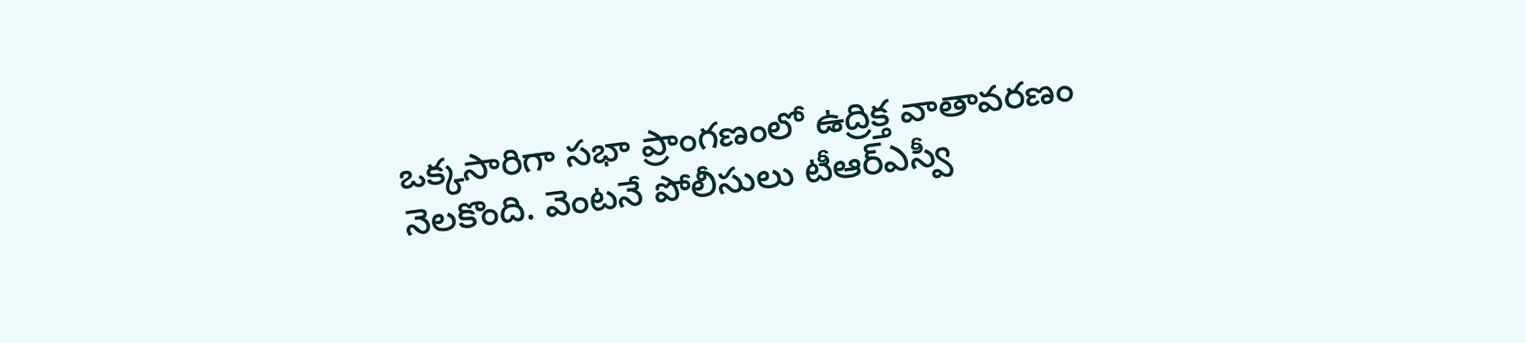ఒక్కసారిగా సభా ప్రాంగణంలో ఉద్రిక్త వాతావరణం నెలకొంది. వెంటనే పోలీసులు టీఆర్‌ఎస్వీ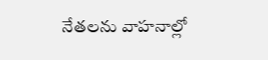నేతలను వాహనాల్లో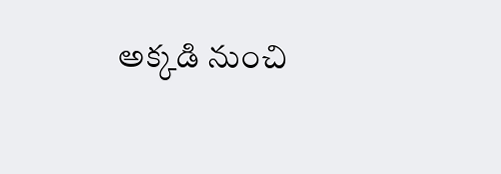అక్కడి నుంచి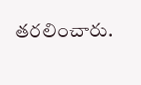తరలించారు.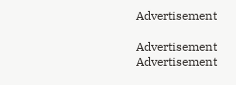Advertisement

Advertisement
Advertisement